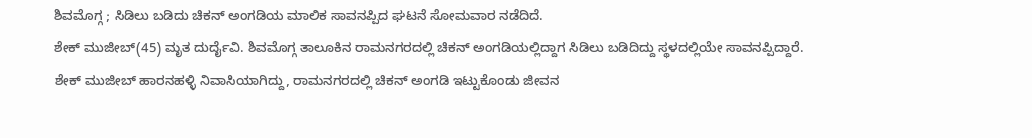ಶಿವಮೊಗ್ಗ ; ಸಿಡಿಲು ಬಡಿದು ಚಿಕನ್ ಅಂಗಡಿಯ ಮಾಲಿಕ ಸಾವನಪ್ಪಿದ ಘಟನೆ ಸೋಮವಾರ ನಡೆದಿದೆ.
ಶೇಕ್ ಮುಜೀಬ್(45) ಮೃತ ದುರ್ದೈವಿ. ಶಿವಮೊಗ್ಗ ತಾಲೂಕಿನ ರಾಮನಗರದಲ್ಲಿ ಚಿಕನ್ ಅಂಗಡಿಯಲ್ಲಿದ್ದಾಗ ಸಿಡಿಲು ಬಡಿದಿದ್ದು ಸ್ಥಳದಲ್ಲಿಯೇ ಸಾವನಪ್ಪಿದ್ದಾರೆ.
ಶೇಕ್ ಮುಜೀಬ್ ಹಾರನಹಳ್ಳಿ ನಿವಾಸಿಯಾಗಿದ್ದು, ರಾಮನಗರದಲ್ಲಿ ಚಿಕನ್ ಅಂಗಡಿ ಇಟ್ಟುಕೊಂಡು ಜೀವನ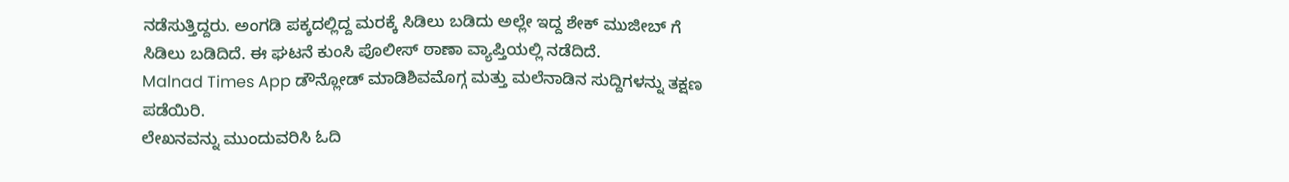ನಡೆಸುತ್ತಿದ್ದರು. ಅಂಗಡಿ ಪಕ್ಕದಲ್ಲಿದ್ದ ಮರಕ್ಕೆ ಸಿಡಿಲು ಬಡಿದು ಅಲ್ಲೇ ಇದ್ದ ಶೇಕ್ ಮುಜೀಬ್ ಗೆ ಸಿಡಿಲು ಬಡಿದಿದೆ. ಈ ಘಟನೆ ಕುಂಸಿ ಪೊಲೀಸ್ ಠಾಣಾ ವ್ಯಾಪ್ತಿಯಲ್ಲಿ ನಡೆದಿದೆ.
Malnad Times App ಡೌನ್ಲೋಡ್ ಮಾಡಿಶಿವಮೊಗ್ಗ ಮತ್ತು ಮಲೆನಾಡಿನ ಸುದ್ದಿಗಳನ್ನು ತಕ್ಷಣ ಪಡೆಯಿರಿ.
ಲೇಖನವನ್ನು ಮುಂದುವರಿಸಿ ಓದಿ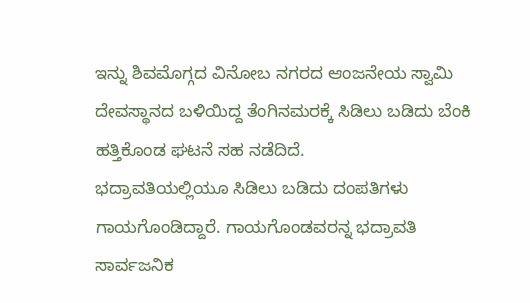ಇನ್ನು ಶಿವಮೊಗ್ಗದ ವಿನೋಬ ನಗರದ ಆಂಜನೇಯ ಸ್ವಾಮಿ ದೇವಸ್ಥಾನದ ಬಳಿಯಿದ್ದ ತೆಂಗಿನಮರಕ್ಕೆ ಸಿಡಿಲು ಬಡಿದು ಬೆಂಕಿ ಹತ್ತಿಕೊಂಡ ಘಟನೆ ಸಹ ನಡೆದಿದೆ.
ಭದ್ರಾವತಿಯಲ್ಲಿಯೂ ಸಿಡಿಲು ಬಡಿದು ದಂಪತಿಗಳು ಗಾಯಗೊಂಡಿದ್ದಾರೆ. ಗಾಯಗೊಂಡವರನ್ನ ಭದ್ರಾವತಿ ಸಾರ್ವಜನಿಕ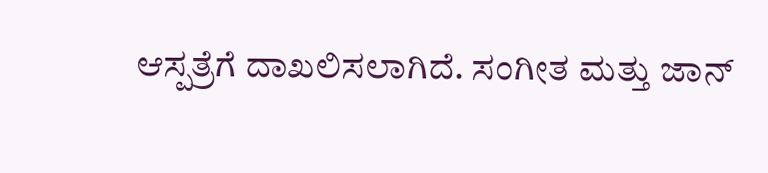ಆಸ್ಪತ್ರೆಗೆ ದಾಖಲಿಸಲಾಗಿದೆ. ಸಂಗೀತ ಮತ್ತು ಜಾನ್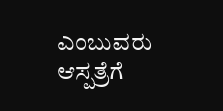ಎಂಬುವರು ಆಸ್ಪತ್ರೆಗೆ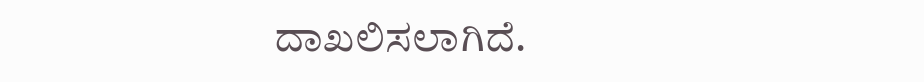ದಾಖಲಿಸಲಾಗಿದೆ.